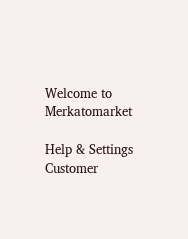Welcome to Merkatomarket

Help & Settings
Customer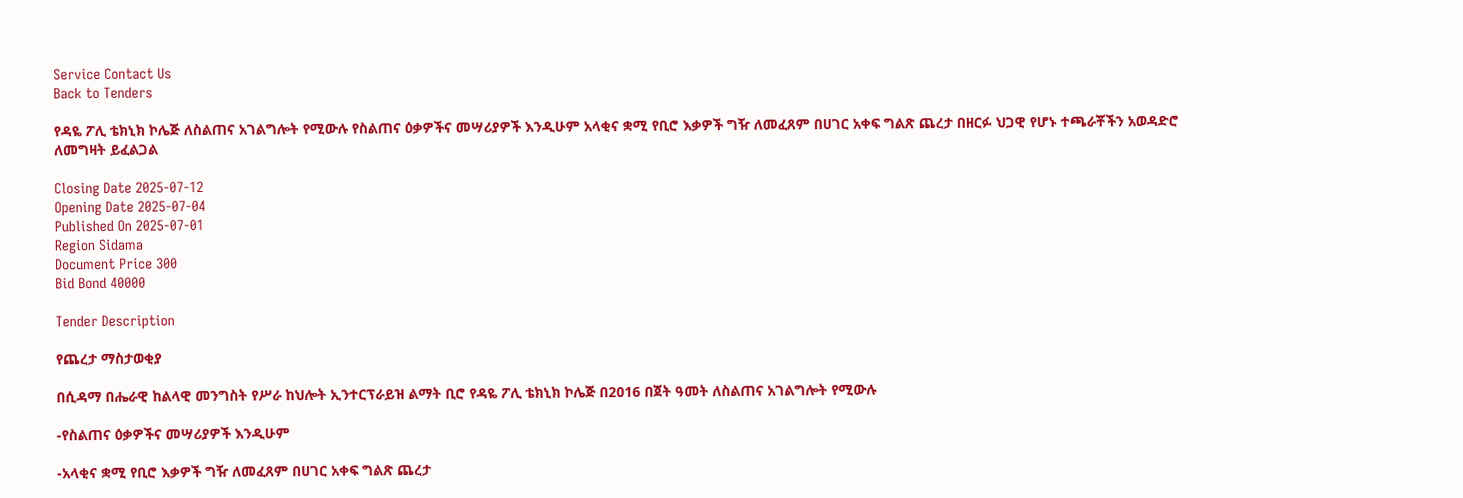Service Contact Us
Back to Tenders

የዳዬ ፖሊ ቴክኒክ ኮሌጅ ለስልጠና አገልግሎት የሚውሉ የስልጠና ዕቃዎችና መሣሪያዎች እንዲሁም አላቂና ቋሚ የቢሮ እቃዎች ግዥ ለመፈጸም በሀገር አቀፍ ግልጽ ጨረታ በዘርፉ ህጋዊ የሆኑ ተጫራቾችን አወዳድሮ ለመግዛት ይፈልጋል

Closing Date 2025-07-12
Opening Date 2025-07-04
Published On 2025-07-01
Region Sidama
Document Price 300
Bid Bond 40000

Tender Description

የጨረታ ማስታወቂያ

በሲዳማ በሔራዊ ከልላዊ መንግስት የሥራ ከህሎት ኢንተርፕራይዝ ልማት ቢሮ የዳዬ ፖሊ ቴክኒክ ኮሌጅ በ2016 በጀት ዓመት ለስልጠና አገልግሎት የሚውሉ

-የስልጠና ዕቃዎችና መሣሪያዎች እንዲሁም

-አላቂና ቋሚ የቢሮ እቃዎች ግዥ ለመፈጸም በሀገር አቀፍ ግልጽ ጨረታ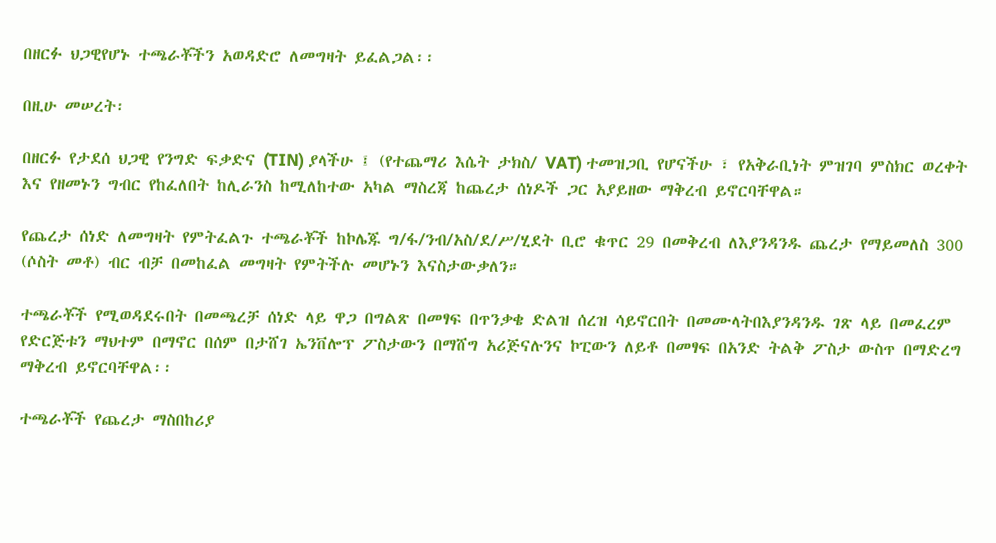በዘርፉ ህጋዊየሆኑ ተጫራቾችን አወዳድሮ ለመግዛት ይፈልጋል፡፡

በዚሁ መሠረት፡

በዘርፉ የታደሰ ህጋዊ የንግድ ፍቃድና (TIN) ያላችሁ ፤ (የተጨማሪ እሴት ታክስ/ VAT) ተመዝጋቢ የሆናችሁ ፣ የአቅራቢነት ምዝገባ ምስክር ወረቀት እና የዘመኑን ግብር የከፈለበት ከሊራንስ ከሚለከተው አካል ማስረጃ ከጨረታ ሰነዶች ጋር አያይዘው ማቅረብ ይኖርባቸዋል።

የጨረታ ሰነድ ለመግዛት የምትፈልጉ ተጫራቾች ከኮሌጁ ግ/ፋ/ንብ/አስ/ደ/ሥ/ሂደት ቢሮ ቁጥር 29 በመቅረብ ለእያንዳንዱ ጨረታ የማይመለስ 300 (ሶስት መቶ) ብር ብቻ በመከፈል መግዛት የምትችሉ መሆኑን እናስታውቃለን።

ተጫራቾች የሚወዳደሩበት በመጫረቻ ሰነድ ላይ ዋጋ በግልጽ በመፃፍ በጥንቃቄ ድልዝ ሰረዝ ሳይኖርበት በመሙላትበእያንዳንዱ ገጽ ላይ በመፈረም የድርጅቱን ማህተም በማኖር በሰም በታሸገ ኤንቨሎፕ ፖስታውን በማሸግ አሪጅናሉንና ኮፒውን ለይቶ በመፃፍ በአንድ ትልቅ ፖስታ ውስጥ በማድረግ ማቅረብ ይኖርባቸዋል፡፡

ተጫራቾች የጨረታ ማስበከሪያ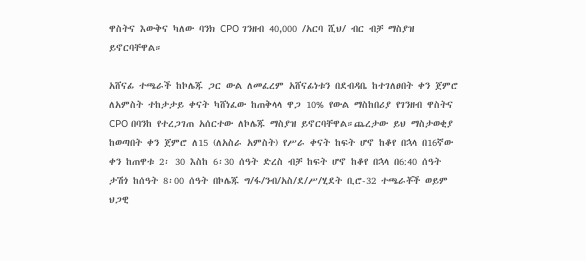ዋስትና እውቅና ካለው ባንክ CPO ገንዘብ 40,000 /አርባ ሺህ/ ብር ብቻ ማስያዝ ይኖርባቸዋል።

አሸናፊ ተጫራች ከኮሌጁ ጋር ውል ለመፈረም አሸናፊነቱን በደብዳቤ ከተገለፀበት ቀን ጀምሮ ለአምስት ተከታታይ ቀናት ካሸነፈው ከጠቅላላ ዋጋ 10% የውል ማስከበሪያ የገንዘብ ዋስትና CPO በባንከ የተረጋገጠ አሰርተው ለኮሌጁ ማስያዝ ይኖርባቸዋል።ጨረታው ይህ ማስታወቂያ ከወጣበት ቀን ጀምሮ ለ15 (ለአስራ አምስት) የሥራ ቀናት ከፍት ሆኖ ከቆየ በኋላ በ16ኛው ቀን ከጠዋቱ 2፡ 30 እስከ 6፡30 ሰዓት ድረስ ብቻ ከፍት ሆኖ ከቆየ በኋላ በ6:40 ሰዓት ታሽጎ ከሰዓት 8፡00 ሰዓት በኮሌጁ ግ/ፋ/ንብ/አስ/ደ/ሥ/ሂደት ቢሮ-32 ተጫራቾች ወይም ህጋዊ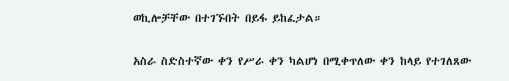ወኪሎቻቸው በተገኙበት በይፋ ይከፈታል።

አስራ ስድስተኛው ቀን የሥራ ቀን ካልሆነ በሚቀጥለው ቀን ከላይ የተገለጸው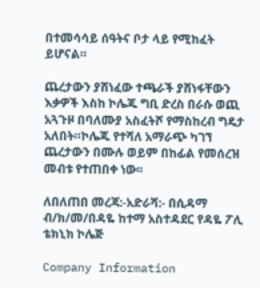በተመሳሳይ ሰዓትና ቦታ ላይ የሚከፈት ይሆናል።

ጨረታውን ያሸነፈው ተጫራች ያሸነፋቸውን እቃዎች እስከ ኮሌጁ ግቢ ድረስ በራሱ ወጪ አጓጉዞ በባለሙያ አስፈትሾ የማስከረብ ግዴታ አለበት።ኮሌጁ የተሻለ አማራጭ ካገኘ ጨረታውን በሙሉ ወይም በከፊል የመሰረዝ መብቱ የተጠበቀ ነው፡፡

ለበለጠበ መረጃ:-አድራሻ:- በሲዳማ ብ/ክ/መ/በዳዬ ከተማ አስተዳደር የዳዬ ፖሊ ቴክኒክ ኮሌጅ

Company Information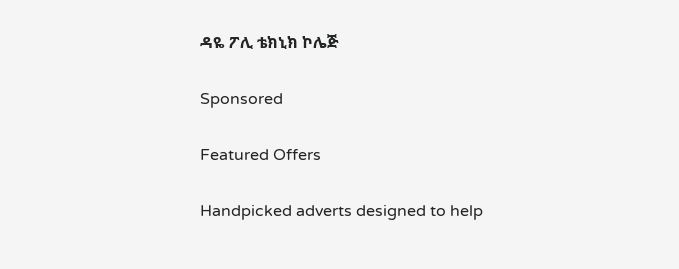ዳዬ ፖሊ ቴክኒክ ኮሌጅ

Sponsored

Featured Offers

Handpicked adverts designed to help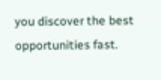you discover the best opportunities fast.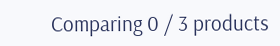Comparing 0 / 3 products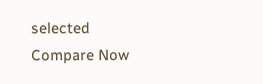selected
Compare Now